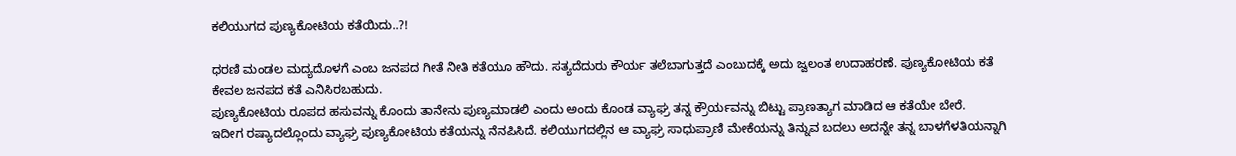ಕಲಿಯುಗದ ಪುಣ್ಯಕೋಟಿಯ ಕತೆಯಿದು..?!

ಧರಣಿ ಮಂಡಲ ಮದ್ಯದೊಳಗೆ ಎಂಬ ಜನಪದ ಗೀತೆ ನೀತಿ ಕತೆಯೂ ಹೌದು. ಸತ್ಯದೆದುರು ಕೌರ್ಯ ತಲೆಬಾಗುತ್ತದೆ ಎಂಬುದಕ್ಕೆ ಅದು ಜ್ವಲಂತ ಉದಾಹರಣೆ. ಪುಣ್ಯಕೋಟಿಯ ಕತೆ ಕೇವಲ ಜನಪದ ಕತೆ ಎನಿಸಿರಬಹುದು.
ಪುಣ್ಯಕೋಟಿಯ ರೂಪದ ಹಸುವನ್ನು ಕೊಂದು ತಾನೇನು ಪುಣ್ಯಮಾಡಲಿ ಎಂದು ಅಂದು ಕೊಂಡ ವ್ಯಾಘ್ರ ತನ್ನ ಕ್ರೌರ್ಯವನ್ನು ಬಿಟ್ಟು ಪ್ರಾಣತ್ಯಾಗ ಮಾಡಿದ ಆ ಕತೆಯೇ ಬೇರೆ.
ಇದೀಗ ರಷ್ಯಾದಲ್ಲೊಂದು ವ್ಯಾಘ್ರ ಪುಣ್ಯಕೋಟಿಯ ಕತೆಯನ್ನು ನೆನಪಿಸಿದೆ. ಕಲಿಯುಗದಲ್ಲಿನ ಆ ವ್ಯಾಘ್ರ ಸಾಧುಪ್ರಾಣಿ ಮೇಕೆಯನ್ನು ತಿನ್ನುವ ಬದಲು ಅದನ್ನೇ ತನ್ನ ಬಾಳಗೆಳತಿಯನ್ನಾಗಿ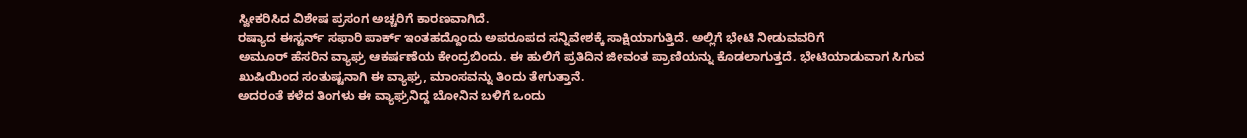ಸ್ವೀಕರಿಸಿದ ವಿಶೇಷ ಪ್ರಸಂಗ ಅಚ್ಚರಿಗೆ ಕಾರಣವಾಗಿದೆ.
ರಷ್ಯಾದ ಈಸ್ಟರ್ನ್ ಸಫಾರಿ ಪಾರ್ಕ್ ಇಂತಹದ್ದೊಂದು ಅಪರೂಪದ ಸನ್ನಿವೇಶಕ್ಕೆ ಸಾಕ್ಷಿಯಾಗುತ್ತಿದೆ. ಅಲ್ಲಿಗೆ ಭೇಟಿ ನೀಡುವವರಿಗೆ
ಅಮೂರ್ ಹೆಸರಿನ ವ್ಯಾಘ್ರ ಆಕರ್ಷಣೆಯ ಕೇಂದ್ರಬಿಂದು. ಈ ಹುಲಿಗೆ ಪ್ರತಿದಿನ ಜೀವಂತ ಪ್ರಾಣಿಯನ್ನು ಕೊಡಲಾಗುತ್ತದೆ. ಭೇಟಿಯಾಡುವಾಗ ಸಿಗುವ ಖುಷಿಯಿಂದ ಸಂತುಷ್ಟನಾಗಿ ಈ ವ್ಯಾಘ್ರ, ಮಾಂಸವನ್ನು ತಿಂದು ತೇಗುತ್ತಾನೆ.
ಅದರಂತೆ ಕಳೆದ ತಿಂಗಳು ಈ ವ್ಯಾಘ್ರನಿದ್ದ ಬೋನಿನ ಬಳಿಗೆ ಒಂದು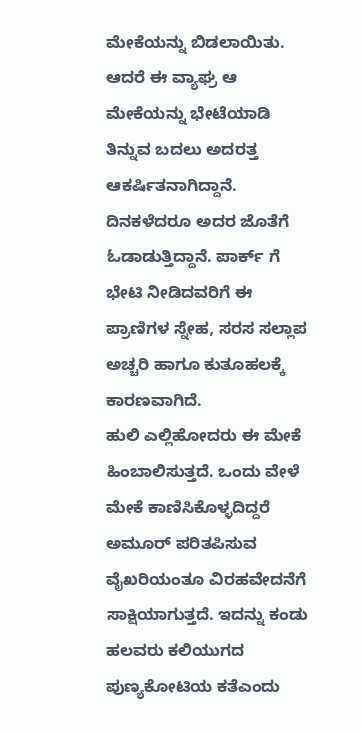ಮೇಕೆಯನ್ನು ಬಿಡಲಾಯಿತು. ಆದರೆ ಈ ವ್ಯಾಘ್ರ ಆ ಮೇಕೆಯನ್ನು ಭೇಟೆಯಾಡಿ ತಿನ್ನುವ ಬದಲು ಅದರತ್ತ ಆಕರ್ಷಿತನಾಗಿದ್ದಾನೆ. ದಿನಕಳೆದರೂ ಅದರ ಜೊತೆಗೆ ಓಡಾಡುತ್ತಿದ್ದಾನೆ. ಪಾರ್ಕ್ ಗೆ ಭೇಟಿ ನೀಡಿದವರಿಗೆ ಈ ಪ್ರಾಣಿಗಳ ಸ್ನೇಹ, ಸರಸ ಸಲ್ಲಾಪ ಅಚ್ಚರಿ ಹಾಗೂ ಕುತೂಹಲಕ್ಕೆ ಕಾರಣವಾಗಿದೆ.
ಹುಲಿ ಎಲ್ಲಿಹೋದರು ಈ ಮೇಕೆ ಹಿಂಬಾಲಿಸುತ್ತದೆ. ಒಂದು ವೇಳೆ ಮೇಕೆ ಕಾಣಿಸಿಕೊಳ್ಳದಿದ್ದರೆ ಅಮೂರ್ ಪರಿತಪಿಸುವ ವೈಖರಿಯಂತೂ ವಿರಹವೇದನೆಗೆ ಸಾಕ್ಷಿಯಾಗುತ್ತದೆ. ಇದನ್ನು ಕಂಡು ಹಲವರು ಕಲಿಯುಗದ ಪುಣ್ಯಕೋಟಿಯ ಕತೆಎಂದು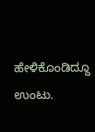ಹೇಳಿಕೊಂಡಿದ್ದೂ ಉಂಟು.